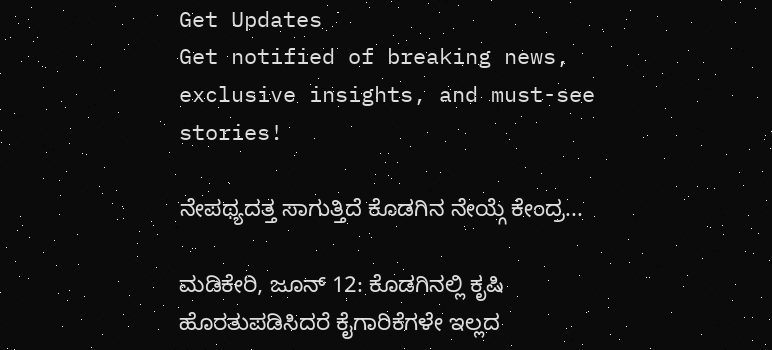Get Updates
Get notified of breaking news, exclusive insights, and must-see stories!

ನೇಪಥ್ಯದತ್ತ ಸಾಗುತ್ತಿದೆ ಕೊಡಗಿನ ನೇಯ್ಗೆ ಕೇಂದ್ರ...

ಮಡಿಕೇರಿ, ಜೂನ್ 12: ಕೊಡಗಿನಲ್ಲಿ ಕೃಷಿ ಹೊರತುಪಡಿಸಿದರೆ ಕೈಗಾರಿಕೆಗಳೇ ಇಲ್ಲದ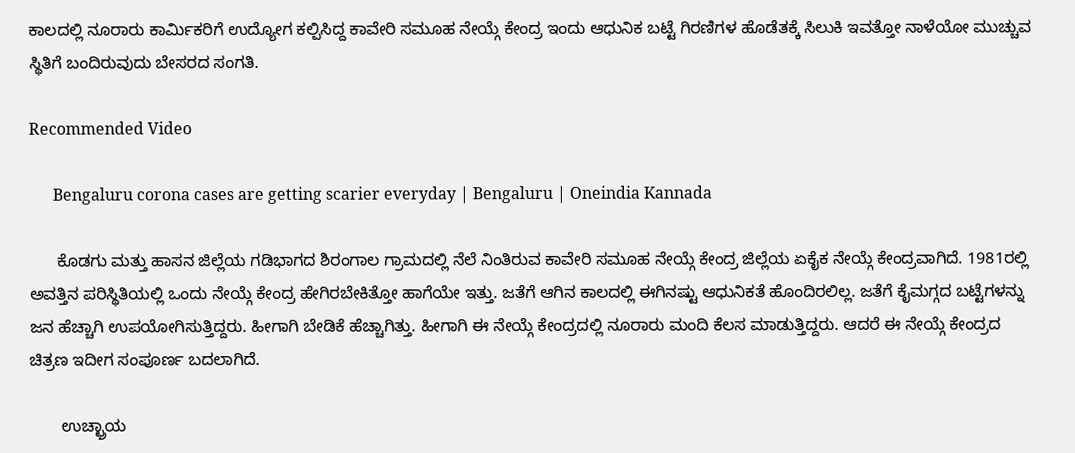ಕಾಲದಲ್ಲಿ ನೂರಾರು ಕಾರ್ಮಿಕರಿಗೆ ಉದ್ಯೋಗ ಕಲ್ಪಿಸಿದ್ದ ಕಾವೇರಿ ಸಮೂಹ ನೇಯ್ಗೆ ಕೇಂದ್ರ ಇಂದು ಆಧುನಿಕ ಬಟ್ಟೆ ಗಿರಣಿಗಳ ಹೊಡೆತಕ್ಕೆ ಸಿಲುಕಿ ಇವತ್ತೋ ನಾಳೆಯೋ ಮುಚ್ಚುವ ಸ್ಥಿತಿಗೆ ಬಂದಿರುವುದು ಬೇಸರದ ಸಂಗತಿ.

Recommended Video

      Bengaluru corona cases are getting scarier everyday | Bengaluru | Oneindia Kannada

      ಕೊಡಗು ಮತ್ತು ಹಾಸನ ಜಿಲ್ಲೆಯ ಗಡಿಭಾಗದ ಶಿರಂಗಾಲ ಗ್ರಾಮದಲ್ಲಿ ನೆಲೆ ನಿಂತಿರುವ ಕಾವೇರಿ ಸಮೂಹ ನೇಯ್ಗೆ ಕೇಂದ್ರ ಜಿಲ್ಲೆಯ ಏಕೈಕ ನೇಯ್ಗೆ ಕೇಂದ್ರವಾಗಿದೆ. 1981ರಲ್ಲಿ ಅವತ್ತಿನ ಪರಿಸ್ಥಿತಿಯಲ್ಲಿ ಒಂದು ನೇಯ್ಗೆ ಕೇಂದ್ರ ಹೇಗಿರಬೇಕಿತ್ತೋ ಹಾಗೆಯೇ ಇತ್ತು. ಜತೆಗೆ ಆಗಿನ ಕಾಲದಲ್ಲಿ ಈಗಿನಷ್ಟು ಆಧುನಿಕತೆ ಹೊಂದಿರಲಿಲ್ಲ. ಜತೆಗೆ ಕೈಮಗ್ಗದ ಬಟ್ಟೆಗಳನ್ನು ಜನ ಹೆಚ್ಚಾಗಿ ಉಪಯೋಗಿಸುತ್ತಿದ್ದರು. ಹೀಗಾಗಿ ಬೇಡಿಕೆ ಹೆಚ್ಚಾಗಿತ್ತು. ಹೀಗಾಗಿ ಈ ನೇಯ್ಗೆ ಕೇಂದ್ರದಲ್ಲಿ ನೂರಾರು ಮಂದಿ ಕೆಲಸ ಮಾಡುತ್ತಿದ್ದರು. ಆದರೆ ಈ ನೇಯ್ಗೆ ಕೇಂದ್ರದ ಚಿತ್ರಣ ಇದೀಗ ಸಂಪೂರ್ಣ ಬದಲಾಗಿದೆ.

       ಉಚ್ಛ್ರಾಯ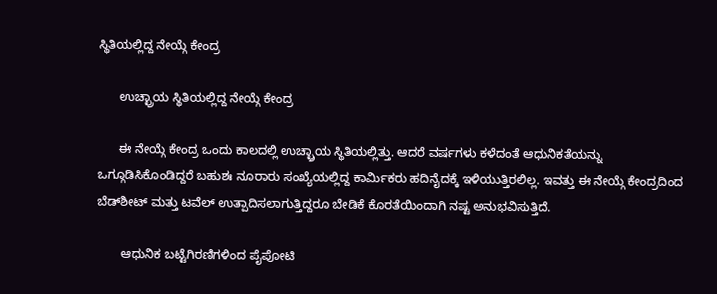ಸ್ಥಿತಿಯಲ್ಲಿದ್ದ ನೇಯ್ಗೆ ಕೇಂದ್ರ

      ಉಚ್ಛ್ರಾಯ ಸ್ಥಿತಿಯಲ್ಲಿದ್ದ ನೇಯ್ಗೆ ಕೇಂದ್ರ

      ಈ ನೇಯ್ಗೆ ಕೇಂದ್ರ ಒಂದು ಕಾಲದಲ್ಲಿ ಉಚ್ಛ್ರಾಯ ಸ್ಥಿತಿಯಲ್ಲಿತ್ತು. ಆದರೆ ವರ್ಷಗಳು ಕಳೆದಂತೆ ಆಧುನಿಕತೆಯನ್ನು ಒಗ್ಗೂಡಿಸಿಕೊಂಡಿದ್ದರೆ ಬಹುಶಃ ನೂರಾರು ಸಂಖ್ಯೆಯಲ್ಲಿದ್ದ ಕಾರ್ಮಿಕರು ಹದಿನೈದಕ್ಕೆ ಇಳಿಯುತ್ತಿರಲಿಲ್ಲ. ಇವತ್ತು ಈ ನೇಯ್ಗೆ ಕೇಂದ್ರದಿಂದ ಬೆಡ್‌ಶೀಟ್ ಮತ್ತು ಟವೆಲ್ ಉತ್ಪಾದಿಸಲಾಗುತ್ತಿದ್ದರೂ ಬೇಡಿಕೆ ಕೊರತೆಯಿಂದಾಗಿ ನಷ್ಟ ಅನುಭವಿಸುತ್ತಿದೆ.

       ಆಧುನಿಕ ಬಟ್ಟೆಗಿರಣಿಗಳಿಂದ ಪೈಪೋಟಿ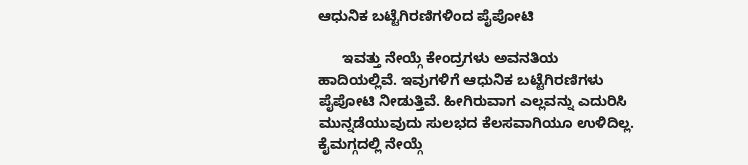ಆಧುನಿಕ ಬಟ್ಟೆಗಿರಣಿಗಳಿಂದ ಪೈಪೋಟಿ

      ಇವತ್ತು ನೇಯ್ಗೆ ಕೇಂದ್ರಗಳು ಅವನತಿಯ ಹಾದಿಯಲ್ಲಿವೆ. ಇವುಗಳಿಗೆ ಆಧುನಿಕ ಬಟ್ಟೆಗಿರಣಿಗಳು ಪೈಪೋಟಿ ನೀಡುತ್ತಿವೆ. ಹೀಗಿರುವಾಗ ಎಲ್ಲವನ್ನು ಎದುರಿಸಿ ಮುನ್ನಡೆಯುವುದು ಸುಲಭದ ಕೆಲಸವಾಗಿಯೂ ಉಳಿದಿಲ್ಲ. ಕೈಮಗ್ಗದಲ್ಲಿ ನೇಯ್ಗೆ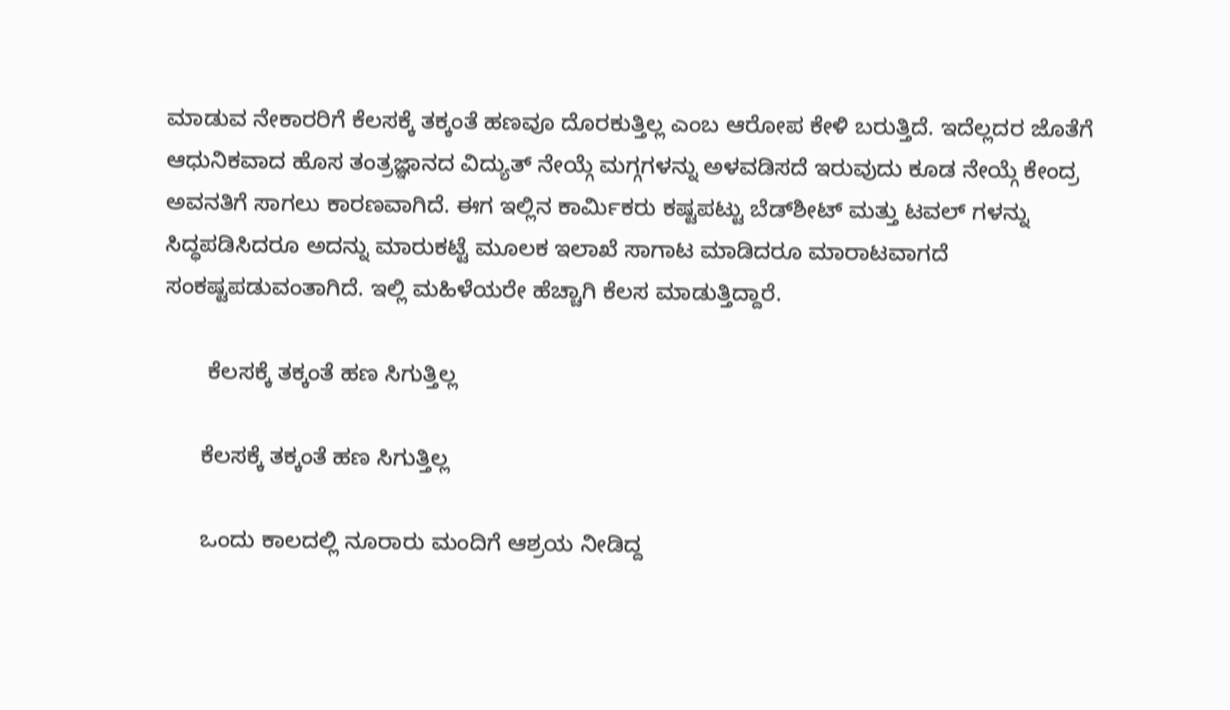ಮಾಡುವ ನೇಕಾರರಿಗೆ ಕೆಲಸಕ್ಕೆ ತಕ್ಕಂತೆ ಹಣವೂ ದೊರಕುತ್ತಿಲ್ಲ ಎಂಬ ಆರೋಪ ಕೇಳಿ ಬರುತ್ತಿದೆ. ಇದೆಲ್ಲದರ ಜೊತೆಗೆ ಆಧುನಿಕವಾದ ಹೊಸ ತಂತ್ರಜ್ಞಾನದ ವಿದ್ಯುತ್ ನೇಯ್ಗೆ ಮಗ್ಗಗಳನ್ನು ಅಳವಡಿಸದೆ ಇರುವುದು ಕೂಡ ನೇಯ್ಗೆ ಕೇಂದ್ರ ಅವನತಿಗೆ ಸಾಗಲು ಕಾರಣವಾಗಿದೆ. ಈಗ ಇಲ್ಲಿನ ಕಾರ್ಮಿಕರು ಕಷ್ಟಪಟ್ಟು ಬೆಡ್‌ಶೀಟ್ ಮತ್ತು ಟವಲ್ ‌ಗಳನ್ನು ಸಿದ್ಧಪಡಿಸಿದರೂ ಅದನ್ನು ಮಾರುಕಟ್ಟೆ ಮೂಲಕ ಇಲಾಖೆ ಸಾಗಾಟ ಮಾಡಿದರೂ ಮಾರಾಟವಾಗದೆ ಸಂಕಷ್ಟಪಡುವಂತಾಗಿದೆ. ಇಲ್ಲಿ ಮಹಿಳೆಯರೇ ಹೆಚ್ಚಾಗಿ ಕೆಲಸ ಮಾಡುತ್ತಿದ್ದಾರೆ.

       ಕೆಲಸಕ್ಕೆ ತಕ್ಕಂತೆ ಹಣ ಸಿಗುತ್ತಿಲ್ಲ

      ಕೆಲಸಕ್ಕೆ ತಕ್ಕಂತೆ ಹಣ ಸಿಗುತ್ತಿಲ್ಲ

      ಒಂದು ಕಾಲದಲ್ಲಿ ನೂರಾರು ಮಂದಿಗೆ ಆಶ್ರಯ ನೀಡಿದ್ದ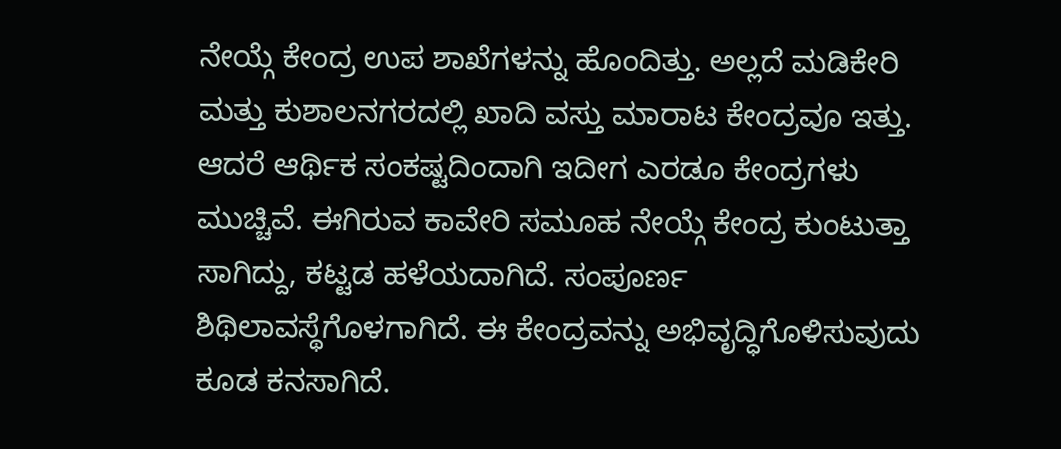ನೇಯ್ಗೆ ಕೇಂದ್ರ ಉಪ ಶಾಖೆಗಳನ್ನು ಹೊಂದಿತ್ತು. ಅಲ್ಲದೆ ಮಡಿಕೇರಿ ಮತ್ತು ಕುಶಾಲನಗರದಲ್ಲಿ ಖಾದಿ ವಸ್ತು ಮಾರಾಟ ಕೇಂದ್ರವೂ ಇತ್ತು. ಆದರೆ ಆರ್ಥಿಕ ಸಂಕಷ್ಟದಿಂದಾಗಿ ಇದೀಗ ಎರಡೂ ಕೇಂದ್ರಗಳು ಮುಚ್ಚಿವೆ. ಈಗಿರುವ ಕಾವೇರಿ ಸಮೂಹ ನೇಯ್ಗೆ ಕೇಂದ್ರ ಕುಂಟುತ್ತಾ ಸಾಗಿದ್ದು, ಕಟ್ಟಡ ಹಳೆಯದಾಗಿದೆ. ಸಂಪೂರ್ಣ ಶಿಥಿಲಾವಸ್ಥೆಗೊಳಗಾಗಿದೆ. ಈ ಕೇಂದ್ರವನ್ನು ಅಭಿವೃದ್ಧಿಗೊಳಿಸುವುದು ಕೂಡ ಕನಸಾಗಿದೆ.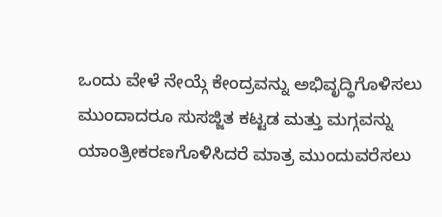ಒಂದು ವೇಳೆ ನೇಯ್ಗೆ ಕೇಂದ್ರವನ್ನು ಅಭಿವೃದ್ಧಿಗೊಳಿಸಲು ಮುಂದಾದರೂ ಸುಸಜ್ಜಿತ ಕಟ್ಟಡ ಮತ್ತು ಮಗ್ಗವನ್ನು ಯಾಂತ್ರೀಕರಣಗೊಳಿಸಿದರೆ ಮಾತ್ರ ಮುಂದುವರೆಸಲು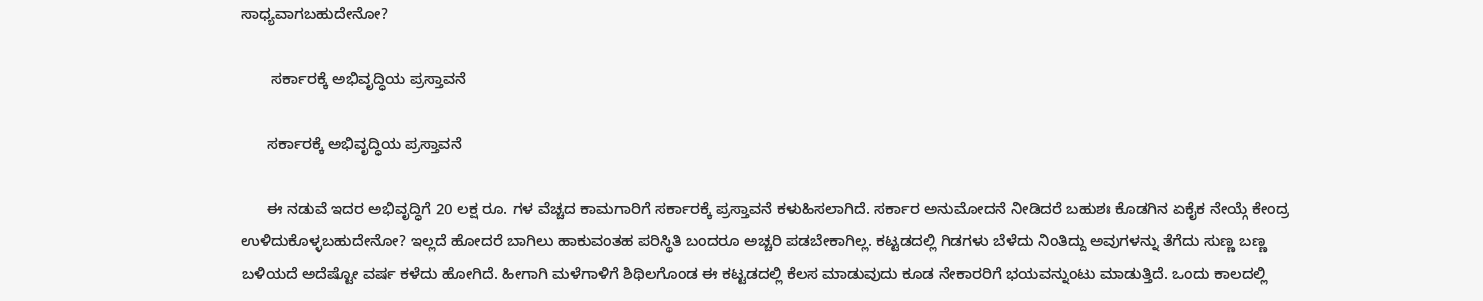ಸಾಧ್ಯವಾಗಬಹುದೇನೋ?

       ಸರ್ಕಾರಕ್ಕೆ ಅಭಿವೃದ್ಧಿಯ ಪ್ರಸ್ತಾವನೆ

      ಸರ್ಕಾರಕ್ಕೆ ಅಭಿವೃದ್ಧಿಯ ಪ್ರಸ್ತಾವನೆ

      ಈ ನಡುವೆ ಇದರ ಅಭಿವೃದ್ಧಿಗೆ 20 ಲಕ್ಷ ರೂ. ಗಳ ವೆಚ್ಚದ ಕಾಮಗಾರಿಗೆ ಸರ್ಕಾರಕ್ಕೆ ಪ್ರಸ್ತಾವನೆ ಕಳುಹಿಸಲಾಗಿದೆ. ಸರ್ಕಾರ ಅನುಮೋದನೆ ನೀಡಿದರೆ ಬಹುಶಃ ಕೊಡಗಿನ ಏಕೈಕ ನೇಯ್ಗೆ ಕೇಂದ್ರ ಉಳಿದುಕೊಳ್ಳಬಹುದೇನೋ? ಇಲ್ಲದೆ ಹೋದರೆ ಬಾಗಿಲು ಹಾಕುವಂತಹ ಪರಿಸ್ಥಿತಿ ಬಂದರೂ ಅಚ್ಚರಿ ಪಡಬೇಕಾಗಿಲ್ಲ. ಕಟ್ಟಡದಲ್ಲಿ ಗಿಡಗಳು ಬೆಳೆದು ನಿಂತಿದ್ದು ಅವುಗಳನ್ನು ತೆಗೆದು ಸುಣ್ಣ ಬಣ್ಣ ಬಳಿಯದೆ ಅದೆಷ್ಟೋ ವರ್ಷ ಕಳೆದು ಹೋಗಿದೆ. ಹೀಗಾಗಿ ಮಳೆಗಾಳಿಗೆ ಶಿಥಿಲಗೊಂಡ ಈ ಕಟ್ಟಡದಲ್ಲಿ ಕೆಲಸ ಮಾಡುವುದು ಕೂಡ ನೇಕಾರರಿಗೆ ಭಯವನ್ನುಂಟು ಮಾಡುತ್ತಿದೆ. ಒಂದು ಕಾಲದಲ್ಲಿ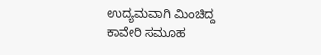ಉದ್ಯಮವಾಗಿ ಮಿಂಚಿದ್ದ ಕಾವೇರಿ ಸಮೂಹ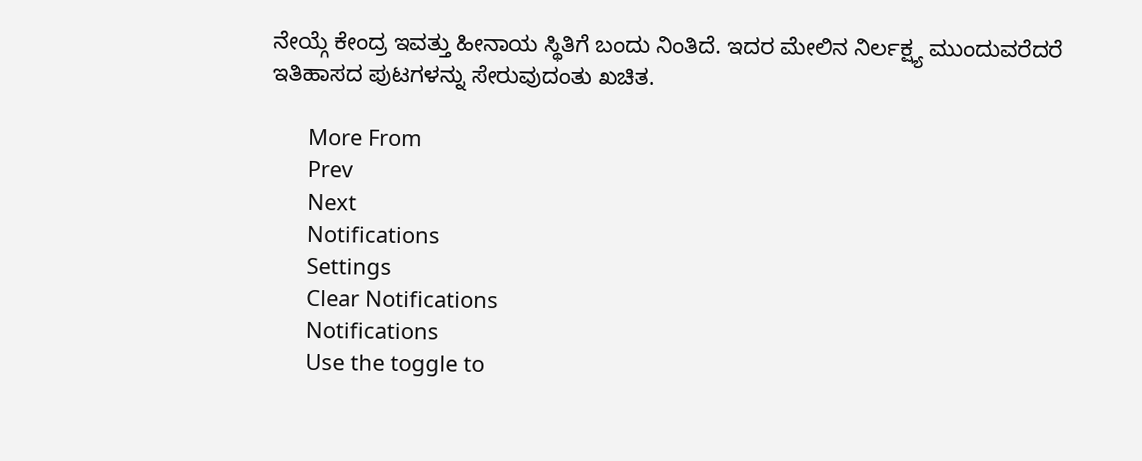ನೇಯ್ಗೆ ಕೇಂದ್ರ ಇವತ್ತು ಹೀನಾಯ ಸ್ಥಿತಿಗೆ ಬಂದು ನಿಂತಿದೆ. ಇದರ ಮೇಲಿನ ನಿರ್ಲಕ್ಷ್ಯ ಮುಂದುವರೆದರೆ ಇತಿಹಾಸದ ಪುಟಗಳನ್ನು ಸೇರುವುದಂತು ಖಚಿತ.

      More From
      Prev
      Next
      Notifications
      Settings
      Clear Notifications
      Notifications
      Use the toggle to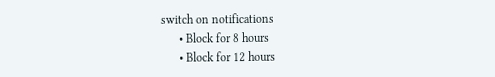switch on notifications
      • Block for 8 hours
      • Block for 12 hours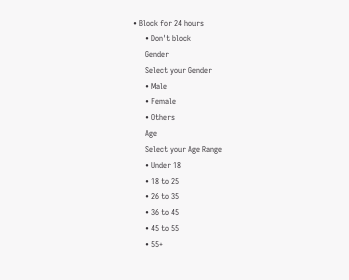• Block for 24 hours
      • Don't block
      Gender
      Select your Gender
      • Male
      • Female
      • Others
      Age
      Select your Age Range
      • Under 18
      • 18 to 25
      • 26 to 35
      • 36 to 45
      • 45 to 55
      • 55+